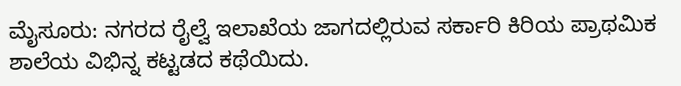ಮೈಸೂರು: ನಗರದ ರೈಲ್ವೆ ಇಲಾಖೆಯ ಜಾಗದಲ್ಲಿರುವ ಸರ್ಕಾರಿ ಕಿರಿಯ ಪ್ರಾಥಮಿಕ ಶಾಲೆಯ ವಿಭಿನ್ನ ಕಟ್ಟಡದ ಕಥೆಯಿದು.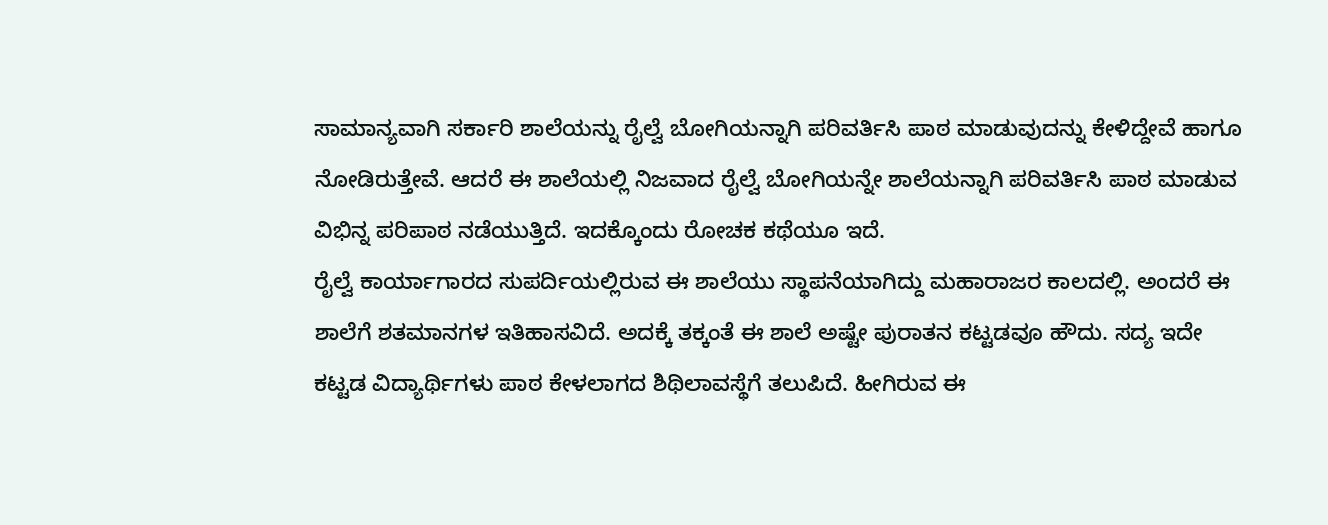ಸಾಮಾನ್ಯವಾಗಿ ಸರ್ಕಾರಿ ಶಾಲೆಯನ್ನು ರೈಲ್ವೆ ಬೋಗಿಯನ್ನಾಗಿ ಪರಿವರ್ತಿಸಿ ಪಾಠ ಮಾಡುವುದನ್ನು ಕೇಳಿದ್ದೇವೆ ಹಾಗೂ ನೋಡಿರುತ್ತೇವೆ. ಆದರೆ ಈ ಶಾಲೆಯಲ್ಲಿ ನಿಜವಾದ ರೈಲ್ವೆ ಬೋಗಿಯನ್ನೇ ಶಾಲೆಯನ್ನಾಗಿ ಪರಿವರ್ತಿಸಿ ಪಾಠ ಮಾಡುವ ವಿಭಿನ್ನ ಪರಿಪಾಠ ನಡೆಯುತ್ತಿದೆ. ಇದಕ್ಕೊಂದು ರೋಚಕ ಕಥೆಯೂ ಇದೆ.
ರೈಲ್ವೆ ಕಾರ್ಯಾಗಾರದ ಸುಪರ್ದಿಯಲ್ಲಿರುವ ಈ ಶಾಲೆಯು ಸ್ಥಾಪನೆಯಾಗಿದ್ದು ಮಹಾರಾಜರ ಕಾಲದಲ್ಲಿ. ಅಂದರೆ ಈ ಶಾಲೆಗೆ ಶತಮಾನಗಳ ಇತಿಹಾಸವಿದೆ. ಅದಕ್ಕೆ ತಕ್ಕಂತೆ ಈ ಶಾಲೆ ಅಷ್ಟೇ ಪುರಾತನ ಕಟ್ಟಡವೂ ಹೌದು. ಸದ್ಯ ಇದೇ ಕಟ್ಟಡ ವಿದ್ಯಾರ್ಥಿಗಳು ಪಾಠ ಕೇಳಲಾಗದ ಶಿಥಿಲಾವಸ್ಥೆಗೆ ತಲುಪಿದೆ. ಹೀಗಿರುವ ಈ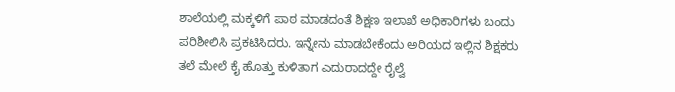ಶಾಲೆಯಲ್ಲಿ ಮಕ್ಕಳಿಗೆ ಪಾಠ ಮಾಡದಂತೆ ಶಿಕ್ಷಣ ಇಲಾಖೆ ಅಧಿಕಾರಿಗಳು ಬಂದು ಪರಿಶೀಲಿಸಿ ಪ್ರಕಟಿಸಿದರು. ಇನ್ನೇನು ಮಾಡಬೇಕೆಂದು ಅರಿಯದ ಇಲ್ಲಿನ ಶಿಕ್ಷಕರು ತಲೆ ಮೇಲೆ ಕೈ ಹೊತ್ತು ಕುಳಿತಾಗ ಎದುರಾದದ್ದೇ ರೈಲ್ವೆ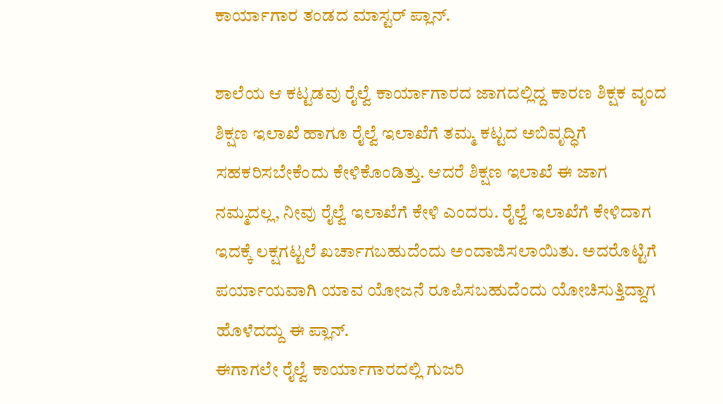ಕಾರ್ಯಾಗಾರ ತಂಡದ ಮಾಸ್ಟರ್ ಪ್ಲಾನ್.

ಶಾಲೆಯ ಆ ಕಟ್ಟಡವು ರೈಲ್ವೆ ಕಾರ್ಯಾಗಾರದ ಜಾಗದಲ್ಲಿದ್ದ ಕಾರಣ ಶಿಕ್ಷಕ ವೃಂದ ಶಿಕ್ಷಣ ಇಲಾಖೆ ಹಾಗೂ ರೈಲ್ವೆ ಇಲಾಖೆಗೆ ತಮ್ಮ ಕಟ್ಟದ ಅಬಿವೃದ್ಧಿಗೆ ಸಹಕರಿಸಬೇಕೆಂದು ಕೇಳಿಕೊಂಡಿತ್ತು. ಆದರೆ ಶಿಕ್ಷಣ ಇಲಾಖೆ ಈ ಜಾಗ ನಮ್ಮದಲ್ಲ, ನೀವು ರೈಲ್ವೆ ಇಲಾಖೆಗೆ ಕೇಳಿ ಎಂದರು. ರೈಲ್ವೆ ಇಲಾಖೆಗೆ ಕೇಳಿದಾಗ ಇದಕ್ಕೆ ಲಕ್ಷಗಟ್ಟಲೆ ಖರ್ಚಾಗಬಹುದೆಂದು ಅಂದಾಜಿಸಲಾಯಿತು. ಅದರೊಟ್ಟಿಗೆ ಪರ್ಯಾಯವಾಗಿ ಯಾವ ಯೋಜನೆ ರೂಪಿಸಬಹುದೆಂದು ಯೋಚಿಸುತ್ತಿದ್ದಾಗ ಹೊಳೆದದ್ದು ಈ ಪ್ಲಾನ್.
ಈಗಾಗಲೇ ರೈಲ್ವೆ ಕಾರ್ಯಾಗಾರದಲ್ಲಿ ಗುಜರಿ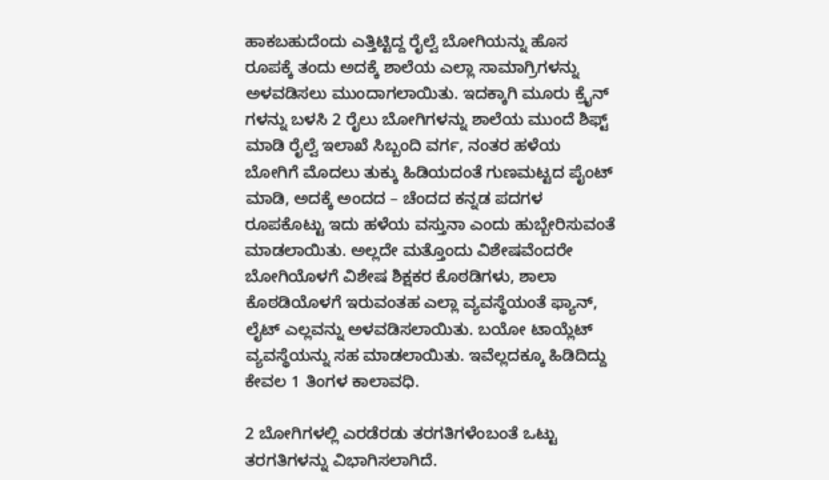ಹಾಕಬಹುದೆಂದು ಎತ್ತಿಟ್ಟಿದ್ದ ರೈಲ್ವೆ ಬೋಗಿಯನ್ನು ಹೊಸ ರೂಪಕ್ಕೆ ತಂದು ಅದಕ್ಕೆ ಶಾಲೆಯ ಎಲ್ಲಾ ಸಾಮಾಗ್ರಿಗಳನ್ನು ಅಳವಡಿಸಲು ಮುಂದಾಗಲಾಯಿತು. ಇದಕ್ಕಾಗಿ ಮೂರು ಕ್ರೈನ್ ಗಳನ್ನು ಬಳಸಿ 2 ರೈಲು ಬೋಗಿಗಳನ್ನು ಶಾಲೆಯ ಮುಂದೆ ಶಿಫ್ಟ್ ಮಾಡಿ ರೈಲ್ವೆ ಇಲಾಖೆ ಸಿಬ್ಬಂದಿ ವರ್ಗ, ನಂತರ ಹಳೆಯ ಬೋಗಿಗೆ ಮೊದಲು ತುಕ್ಕು ಹಿಡಿಯದಂತೆ ಗುಣಮಟ್ಟದ ಪೈಂಟ್ ಮಾಡಿ, ಅದಕ್ಕೆ ಅಂದದ – ಚೆಂದದ ಕನ್ನಡ ಪದಗಳ ರೂಪಕೊಟ್ಟು ಇದು ಹಳೆಯ ವಸ್ತುನಾ ಎಂದು ಹುಬ್ಬೇರಿಸುವಂತೆ ಮಾಡಲಾಯಿತು. ಅಲ್ಲದೇ ಮತ್ತೊಂದು ವಿಶೇಷವೆಂದರೇ ಬೋಗಿಯೊಳಗೆ ವಿಶೇಷ ಶಿಕ್ಷಕರ ಕೊಠಡಿಗಳು, ಶಾಲಾ ಕೊಠಡಿಯೊಳಗೆ ಇರುವಂತಹ ಎಲ್ಲಾ ವ್ಯವಸ್ಥೆಯಂತೆ ಫ್ಯಾನ್, ಲೈಟ್ ಎಲ್ಲವನ್ನು ಅಳವಡಿಸಲಾಯಿತು. ಬಯೋ ಟಾಯ್ಲೆಟ್ ವ್ಯವಸ್ಥೆಯನ್ನು ಸಹ ಮಾಡಲಾಯಿತು. ಇವೆಲ್ಲದಕ್ಕೂ ಹಿಡಿದಿದ್ದು ಕೇವಲ 1 ತಿಂಗಳ ಕಾಲಾವಧಿ.

2 ಬೋಗಿಗಳಲ್ಲಿ ಎರಡೆರಡು ತರಗತಿಗಳೆಂಬಂತೆ ಒಟ್ಟು ತರಗತಿಗಳನ್ನು ವಿಭಾಗಿಸಲಾಗಿದೆ.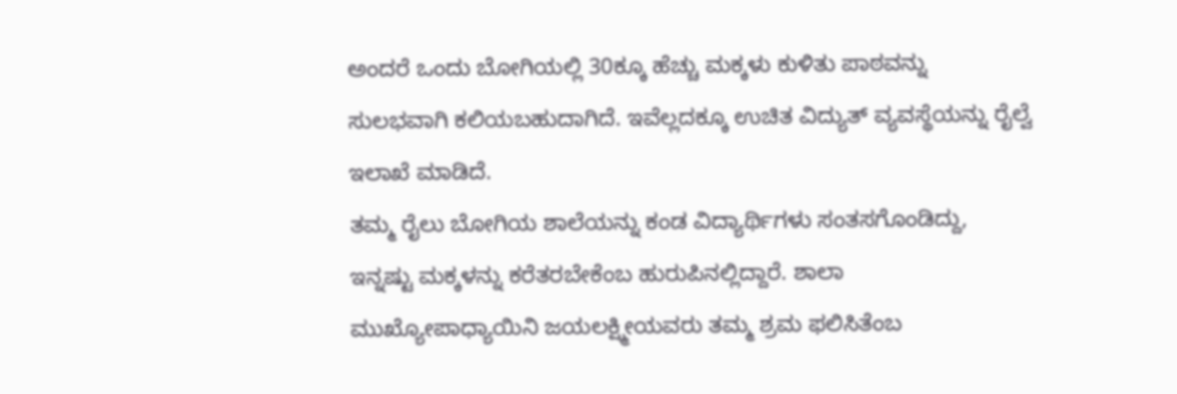ಅಂದರೆ ಒಂದು ಬೋಗಿಯಲ್ಲಿ 30ಕ್ಕೂ ಹೆಚ್ಚು ಮಕ್ಕಳು ಕುಳಿತು ಪಾಠವನ್ನು ಸುಲಭವಾಗಿ ಕಲಿಯಬಹುದಾಗಿದೆ. ಇವೆಲ್ಲದಕ್ಕೂ ಉಚಿತ ವಿದ್ಯುತ್ ವ್ಯವಸ್ಥೆಯನ್ನು ರೈಲ್ವೆ ಇಲಾಖೆ ಮಾಡಿದೆ.
ತಮ್ಮ ರೈಲು ಬೋಗಿಯ ಶಾಲೆಯನ್ನು ಕಂಡ ವಿದ್ಯಾರ್ಥಿಗಳು ಸಂತಸಗೊಂಡಿದ್ದು, ಇನ್ನಷ್ಟು ಮಕ್ಕಳನ್ನು ಕರೆತರಬೇಕೆಂಬ ಹುರುಪಿನಲ್ಲಿದ್ದಾರೆ. ಶಾಲಾ ಮುಖ್ಯೋಪಾಧ್ಯಾಯಿನಿ ಜಯಲಕ್ಷ್ಮೀಯವರು ತಮ್ಮ ಶ್ರಮ ಫಲಿಸಿತೆಂಬ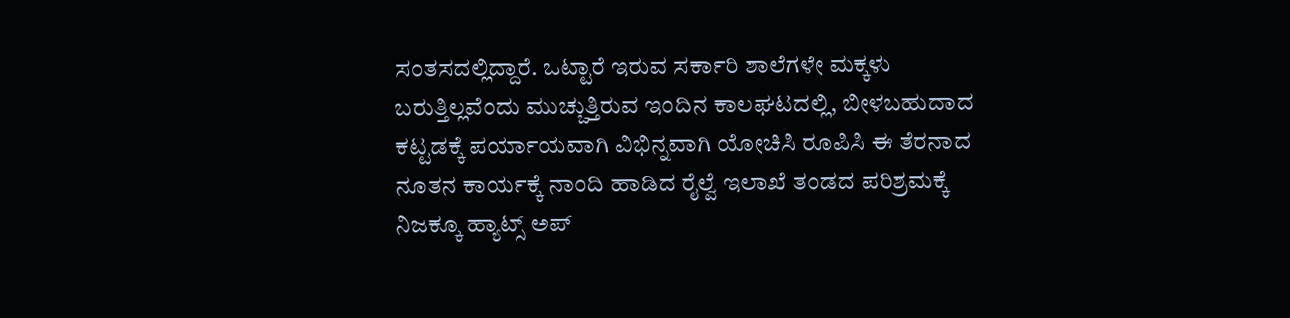ಸಂತಸದಲ್ಲಿದ್ದಾರೆ. ಒಟ್ಟಾರೆ ಇರುವ ಸರ್ಕಾರಿ ಶಾಲೆಗಳೇ ಮಕ್ಕಳು ಬರುತ್ತಿಲ್ಲವೆಂದು ಮುಚ್ಚುತ್ತಿರುವ ಇಂದಿನ ಕಾಲಘಟದಲ್ಲಿ, ಬೀಳಬಹುದಾದ ಕಟ್ಟಡಕ್ಕೆ ಪರ್ಯಾಯವಾಗಿ ವಿಭಿನ್ನವಾಗಿ ಯೋಚಿಸಿ ರೂಪಿಸಿ ಈ ತೆರನಾದ ನೂತನ ಕಾರ್ಯಕ್ಕೆ ನಾಂದಿ ಹಾಡಿದ ರೈಲ್ವೆ ಇಲಾಖೆ ತಂಡದ ಪರಿಶ್ರಮಕ್ಕೆ ನಿಜಕ್ಕೂ ಹ್ಯಾಟ್ಸ್ ಅಪ್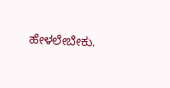ಹೇಳಲೇಬೇಕು.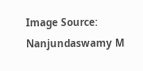Image Source: Nanjundaswamy M